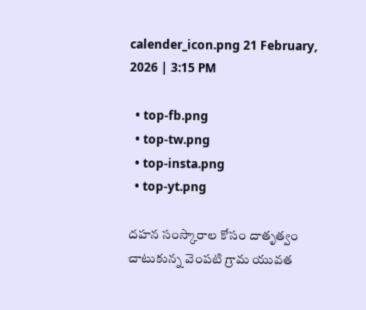calender_icon.png 21 February, 2026 | 3:15 PM

  • top-fb.png
  • top-tw.png
  • top-insta.png
  • top-yt.png

దహన సంస్కారాల కోసం దాతృత్వం చాటుకున్న వెంపటి గ్రామ యువత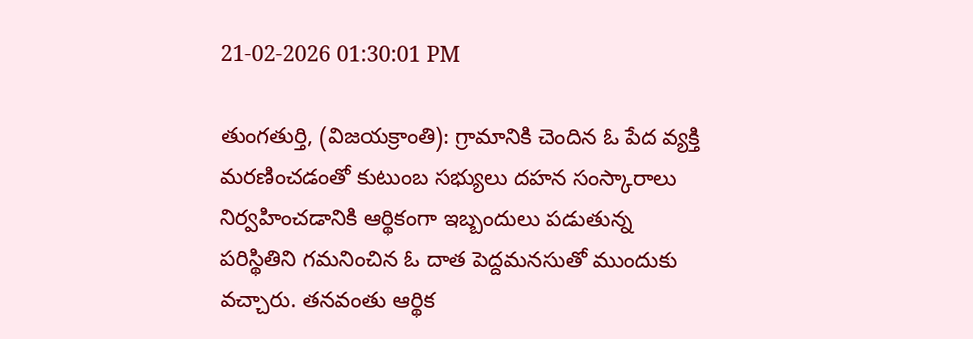21-02-2026 01:30:01 PM

తుంగతుర్తి, (విజయక్రాంతి): గ్రామానికి చెందిన ఓ పేద వ్యక్తి మరణించడంతో కుటుంబ సభ్యులు దహన సంస్కారాలు నిర్వహించడానికి ఆర్థికంగా ఇబ్బందులు పడుతున్న పరిస్థితిని గమనించిన ఓ దాత పెద్దమనసుతో ముందుకు వచ్చారు. తనవంతు ఆర్థిక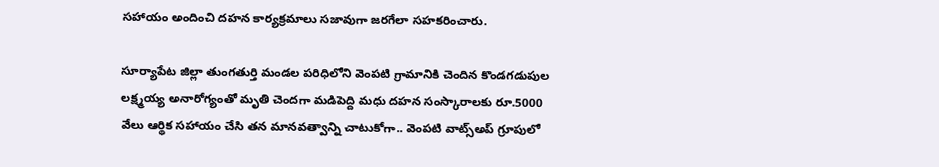సహాయం అందించి దహన కార్యక్రమాలు సజావుగా జరగేలా సహకరించారు.

సూర్యాపేట జిల్లా తుంగతుర్తి మండల పరిధిలోని వెంపటి గ్రామానికి చెందిన కొండగడుపుల లక్ష్మయ్య అనారోగ్యంతో మృతి చెందగా మడిపెద్ది మధు దహన సంస్కారాలకు రూ.5000 వేలు ఆర్థిక సహాయం చేసి తన మానవత్వాన్ని చాటుకోగా.. వెంపటి వాట్స్అప్ గ్రూపులో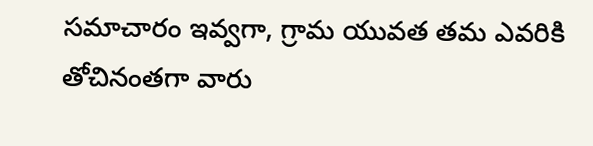సమాచారం ఇవ్వగా, గ్రామ యువత తమ ఎవరికి తోచినంతగా వారు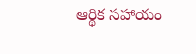ఆర్థిక సహాయం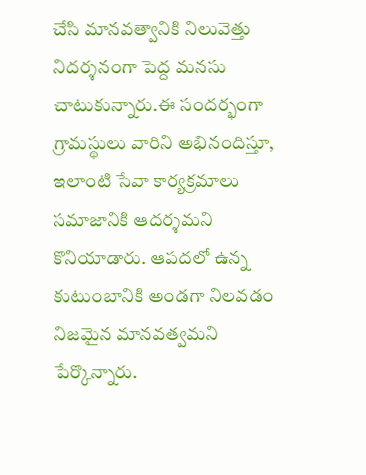చేసి మానవత్వానికి నిలువెత్తు నిదర్శనంగా పెద్ద మనసు చాటుకున్నారు.ఈ సందర్భంగా గ్రామస్థులు వారిని అభినందిస్తూ, ఇలాంటి సేవా కార్యక్రమాలు సమాజానికి ఆదర్శమని కొనియాడారు. ఆపదలో ఉన్న కుటుంబానికి అండగా నిలవడం నిజమైన మానవత్వమని పేర్కొన్నారు.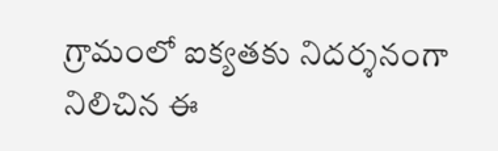గ్రామంలో ఐక్యతకు నిదర్శనంగా నిలిచిన ఈ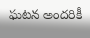ఘటన అందరికీ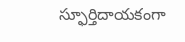స్ఫూర్తిదాయకంగా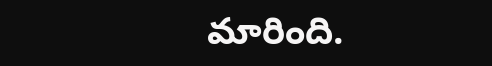మారింది.